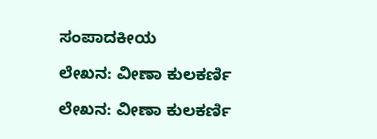ಸಂಪಾದಕೀಯ

ಲೇಖನ: ವೀಣಾ ಕುಲಕರ್ಣಿ

ಲೇಖನ: ವೀಣಾ ಕುಲಕರ್ಣಿ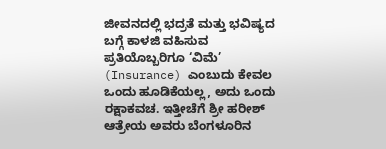ಜೀವನದಲ್ಲಿ ಭದ್ರತೆ ಮತ್ತು ಭವಿಷ್ಯದ ಬಗ್ಗೆ ಕಾಳಜಿ ವಹಿಸುವ ಪ್ರತಿಯೊಬ್ಬರಿಗೂ ‘ವಿಮೆ’ (Insurance) ಎಂಬುದು ಕೇವಲ ಒಂದು ಹೂಡಿಕೆಯಲ್ಲ, ಅದು ಒಂದು ರಕ್ಷಾಕವಚ. ಇತ್ತೀಚೆಗೆ ಶ್ರೀ ಹರೀಶ್ ಆತ್ರೇಯ ಅವರು ಬೆಂಗಳೂರಿನ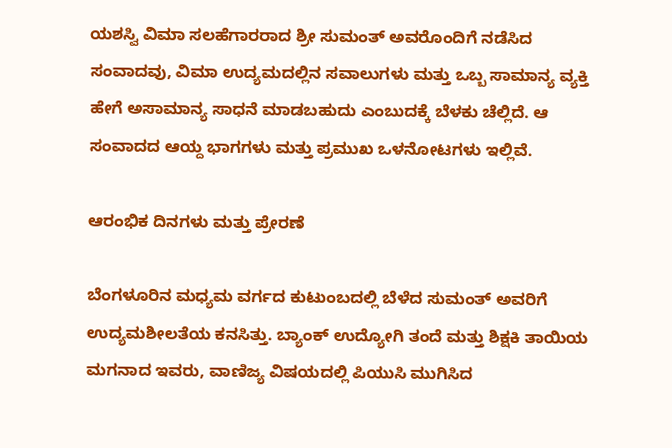ಯಶಸ್ವಿ ವಿಮಾ ಸಲಹೆಗಾರರಾದ ಶ್ರೀ ಸುಮಂತ್ ಅವರೊಂದಿಗೆ ನಡೆಸಿದ ಸಂವಾದವು, ವಿಮಾ ಉದ್ಯಮದಲ್ಲಿನ ಸವಾಲುಗಳು ಮತ್ತು ಒಬ್ಬ ಸಾಮಾನ್ಯ ವ್ಯಕ್ತಿ ಹೇಗೆ ಅಸಾಮಾನ್ಯ ಸಾಧನೆ ಮಾಡಬಹುದು ಎಂಬುದಕ್ಕೆ ಬೆಳಕು ಚೆಲ್ಲಿದೆ. ಆ ಸಂವಾದದ ಆಯ್ದ ಭಾಗಗಳು ಮತ್ತು ಪ್ರಮುಖ ಒಳನೋಟಗಳು ಇಲ್ಲಿವೆ.

ಆರಂಭಿಕ ದಿನಗಳು ಮತ್ತು ಪ್ರೇರಣೆ

ಬೆಂಗಳೂರಿನ ಮಧ್ಯಮ ವರ್ಗದ ಕುಟುಂಬದಲ್ಲಿ ಬೆಳೆದ ಸುಮಂತ್ ಅವರಿಗೆ ಉದ್ಯಮಶೀಲತೆಯ ಕನಸಿತ್ತು. ಬ್ಯಾಂಕ್ ಉದ್ಯೋಗಿ ತಂದೆ ಮತ್ತು ಶಿಕ್ಷಕಿ ತಾಯಿಯ ಮಗನಾದ ಇವರು, ವಾಣಿಜ್ಯ ವಿಷಯದಲ್ಲಿ ಪಿಯುಸಿ ಮುಗಿಸಿದ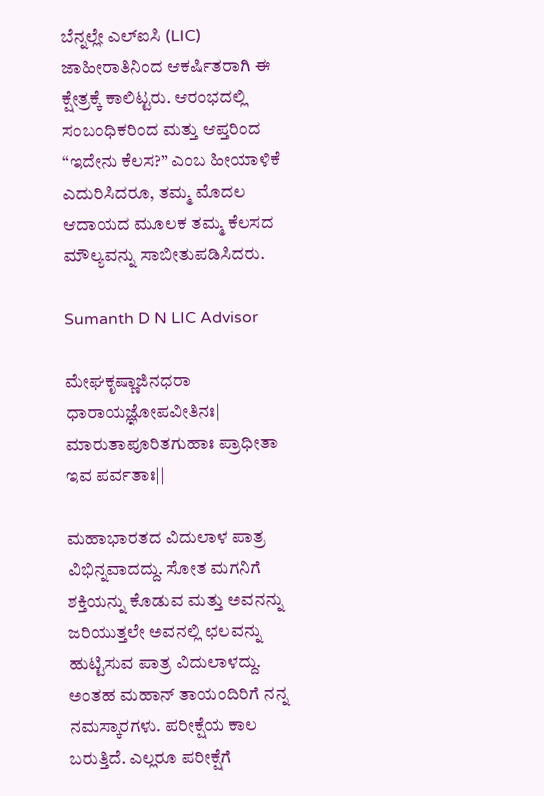ಬೆನ್ನಲ್ಲೇ ಎಲ್ಐಸಿ (LIC) ಜಾಹೀರಾತಿನಿಂದ ಆಕರ್ಷಿತರಾಗಿ ಈ ಕ್ಷೇತ್ರಕ್ಕೆ ಕಾಲಿಟ್ಟರು. ಆರಂಭದಲ್ಲಿ ಸಂಬಂಧಿಕರಿಂದ ಮತ್ತು ಆಪ್ತರಿಂದ “ಇದೇನು ಕೆಲಸ?” ಎಂಬ ಹೀಯಾಳಿಕೆ ಎದುರಿಸಿದರೂ, ತಮ್ಮ ಮೊದಲ ಆದಾಯದ ಮೂಲಕ ತಮ್ಮ ಕೆಲಸದ ಮೌಲ್ಯವನ್ನು ಸಾಬೀತುಪಡಿಸಿದರು.

Sumanth D N LIC Advisor

ಮೇಘಕೃಷ್ಣಾಜಿನಧರಾ ಧಾರಾಯಜ್ಞೋಪವೀತಿನಃ|
ಮಾರುತಾಪೂರಿತಗುಹಾಃ ಪ್ರಾಧೀತಾ ಇವ ಪರ್ವತಾಃ||

ಮಹಾಭಾರತದ ವಿದುಲಾಳ ಪಾತ್ರ ವಿಭಿನ್ನವಾದದ್ದು. ಸೋತ ಮಗನಿಗೆ ಶಕ್ತಿಯನ್ನು ಕೊಡುವ ಮತ್ತು ಅವನನ್ನು ಜರಿಯುತ್ತಲೇ ಅವನಲ್ಲಿ ಛಲವನ್ನು ಹುಟ್ಟಿಸುವ ಪಾತ್ರ ವಿದುಲಾಳದ್ದು. ಅಂತಹ ಮಹಾನ್ ತಾಯಂದಿರಿಗೆ ನನ್ನ ನಮಸ್ಕಾರಗಳು. ಪರೀಕ್ಷೆಯ ಕಾಲ ಬರುತ್ತಿದೆ. ಎಲ್ಲರೂ ಪರೀಕ್ಷೆಗೆ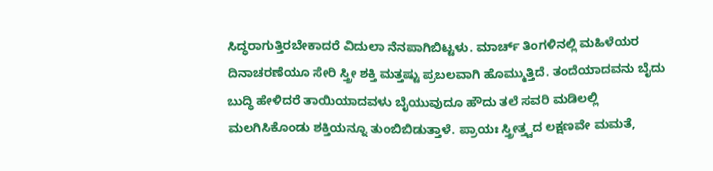ಸಿದ್ಧರಾಗುತ್ತಿರಬೇಕಾದರೆ ವಿದುಲಾ ನೆನಪಾಗಿಬಿಟ್ಟಳು. ಮಾರ್ಚ್ ತಿಂಗಳಿನಲ್ಲಿ ಮಹಿಳೆಯರ ದಿನಾಚರಣೆಯೂ ಸೇರಿ ಸ್ತ್ರೀ ಶಕ್ತಿ ಮತ್ತಷ್ಟು ಪ್ರಬಲವಾಗಿ ಹೊಮ್ಮುತ್ತಿದೆ. ತಂದೆಯಾದವನು ಬೈದು ಬುದ್ಧಿ ಹೇಳಿದರೆ ತಾಯಿಯಾದವಳು ಬೈಯುವುದೂ ಹೌದು ತಲೆ ಸವರಿ ಮಡಿಲಲ್ಲಿ ಮಲಗಿಸಿಕೊಂಡು ಶಕ್ತಿಯನ್ನೂ ತುಂಬಿಬಿಡುತ್ತಾಳೆ. ಪ್ರಾಯಃ ಸ್ತ್ರೀತ್ತ್ವದ ಲಕ್ಷಣವೇ ಮಮತೆ,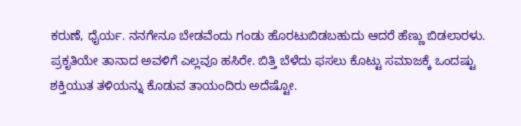ಕರುಣೆ, ಧೈರ್ಯ. ನನಗೇನೂ ಬೇಡವೆಂದು ಗಂಡು ಹೊರಟುಬಿಡಬಹುದು ಆದರೆ ಹೆಣ್ಣು ಬಿಡಲಾರಳು. ಪ್ರಕೃತಿಯೇ ತಾನಾದ ಅವಳಿಗೆ ಎಲ್ಲವೂ ಹಸಿರೇ. ಬಿತ್ತಿ ಬೆಳೆದು ಫಸಲು ಕೊಟ್ಟು ಸಮಾಜಕ್ಕೆ ಒಂದಷ್ಟು ಶಕ್ತಿಯುತ ತಳಿಯನ್ನು ಕೊಡುವ ತಾಯಂದಿರು ಅದೆಷ್ಟೋ.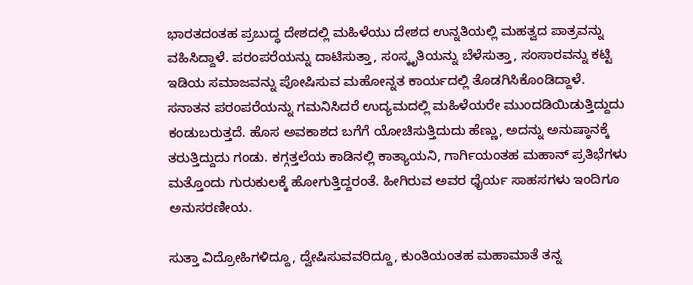ಭಾರತದಂತಹ ಪ್ರಬುದ್ಧ ದೇಶದಲ್ಲಿ ಮಹಿಳೆಯು ದೇಶದ ಉನ್ನತಿಯಲ್ಲಿ ಮಹತ್ವದ ಪಾತ್ರವನ್ನು ವಹಿಸಿದ್ದಾಳೆ. ಪರಂಪರೆಯನ್ನು ದಾಟಿಸುತ್ತಾ, ಸಂಸ್ಕೃತಿಯನ್ನು ಬೆಳೆಸುತ್ತಾ, ಸಂಸಾರವನ್ನು ಕಟ್ಟಿ ಇಡಿಯ ಸಮಾಜವನ್ನು ಪೋಷಿಸುವ ಮಹೋನ್ನತ ಕಾರ್ಯದಲ್ಲಿ ತೊಡಗಿಸಿಕೊಂಡಿದ್ದಾಳೆ. ಸನಾತನ ಪರಂಪರೆಯನ್ನು ಗಮನಿಸಿದರೆ ಉದ್ಯಮದಲ್ಲಿ ಮಹಿಳೆಯರೇ ಮುಂದಡಿಯಿಡುತ್ತಿದ್ದುದು ಕಂಡುಬರುತ್ತದೆ. ಹೊಸ ಅವಕಾಶದ ಬಗೆಗೆ ಯೋಚಿಸುತ್ತಿದುದು ಹೆಣ್ಣು, ಅದನ್ನು ಅನುಷ್ಠಾನಕ್ಕೆ ತರುತ್ತಿದ್ದುದು ಗಂಡು. ಕಗ್ಗತ್ತಲೆಯ ಕಾಡಿನಲ್ಲಿ ಕಾತ್ಯಾಯನಿ, ಗಾರ್ಗಿಯಂತಹ ಮಹಾನ್ ಪ್ರತಿಭೆಗಳು ಮತ್ತೊಂದು ಗುರುಕುಲಕ್ಕೆ ಹೋಗುತ್ತಿದ್ದರಂತೆ. ಹೀಗಿರುವ ಅವರ ಧೈರ್ಯ ಸಾಹಸಗಳು ಇಂದಿಗೂ ಅನುಸರಣೀಯ.

ಸುತ್ತಾ ವಿದ್ರೋಹಿಗಳಿದ್ದೂ, ದ್ವೇಷಿಸುವವರಿದ್ದೂ, ಕುಂತಿಯಂತಹ ಮಹಾಮಾತೆ ತನ್ನ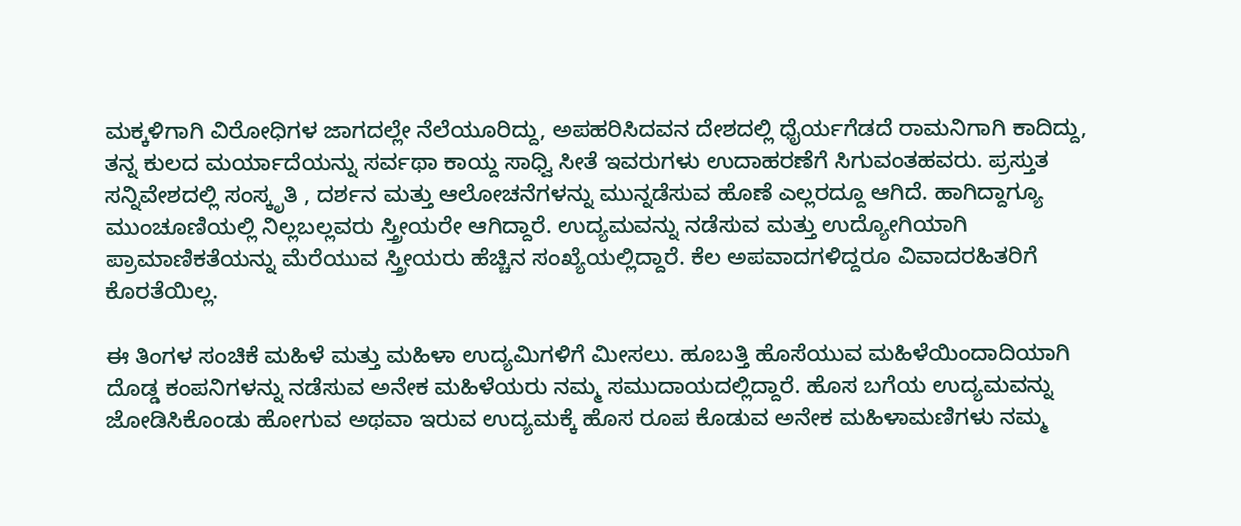ಮಕ್ಕಳಿಗಾಗಿ ವಿರೋಧಿಗಳ ಜಾಗದಲ್ಲೇ ನೆಲೆಯೂರಿದ್ದು, ಅಪಹರಿಸಿದವನ ದೇಶದಲ್ಲಿ ಧೈರ್ಯಗೆಡದೆ ರಾಮನಿಗಾಗಿ ಕಾದಿದ್ದು, ತನ್ನ ಕುಲದ ಮರ್ಯಾದೆಯನ್ನು ಸರ್ವಥಾ ಕಾಯ್ದ ಸಾಧ್ವಿ ಸೀತೆ ಇವರುಗಳು ಉದಾಹರಣೆಗೆ ಸಿಗುವಂತಹವರು. ಪ್ರಸ್ತುತ ಸನ್ನಿವೇಶದಲ್ಲಿ ಸಂಸ್ಕೃತಿ , ದರ್ಶನ ಮತ್ತು ಆಲೋಚನೆಗಳನ್ನು ಮುನ್ನಡೆಸುವ ಹೊಣೆ ಎಲ್ಲರದ್ದೂ ಆಗಿದೆ. ಹಾಗಿದ್ದಾಗ್ಯೂ ಮುಂಚೂಣಿಯಲ್ಲಿ ನಿಲ್ಲಬಲ್ಲವರು ಸ್ತ್ರೀಯರೇ ಆಗಿದ್ದಾರೆ. ಉದ್ಯಮವನ್ನು ನಡೆಸುವ ಮತ್ತು ಉದ್ಯೋಗಿಯಾಗಿ ಪ್ರಾಮಾಣಿಕತೆಯನ್ನು ಮೆರೆಯುವ ಸ್ತ್ರೀಯರು ಹೆಚ್ಚಿನ ಸಂಖ್ಯೆಯಲ್ಲಿದ್ದಾರೆ. ಕೆಲ ಅಪವಾದಗಳಿದ್ದರೂ ವಿವಾದರಹಿತರಿಗೆ ಕೊರತೆಯಿಲ್ಲ.

ಈ ತಿಂಗಳ ಸಂಚಿಕೆ ಮಹಿಳೆ ಮತ್ತು ಮಹಿಳಾ ಉದ್ಯಮಿಗಳಿಗೆ ಮೀಸಲು. ಹೂಬತ್ತಿ ಹೊಸೆಯುವ ಮಹಿಳೆಯಿಂದಾದಿಯಾಗಿ ದೊಡ್ಡ ಕಂಪನಿಗಳನ್ನು ನಡೆಸುವ ಅನೇಕ ಮಹಿಳೆಯರು ನಮ್ಮ ಸಮುದಾಯದಲ್ಲಿದ್ದಾರೆ. ಹೊಸ ಬಗೆಯ ಉದ್ಯಮವನ್ನು ಜೋಡಿಸಿಕೊಂಡು ಹೋಗುವ ಅಥವಾ ಇರುವ ಉದ್ಯಮಕ್ಕೆ ಹೊಸ ರೂಪ ಕೊಡುವ ಅನೇಕ ಮಹಿಳಾಮಣಿಗಳು ನಮ್ಮ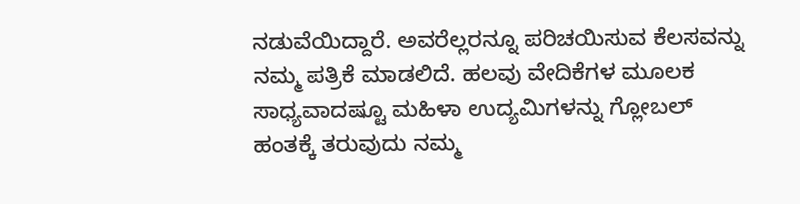ನಡುವೆಯಿದ್ದಾರೆ. ಅವರೆಲ್ಲರನ್ನೂ ಪರಿಚಯಿಸುವ ಕೆಲಸವನ್ನು ನಮ್ಮ ಪತ್ರಿಕೆ ಮಾಡಲಿದೆ. ಹಲವು ವೇದಿಕೆಗಳ ಮೂಲಕ ಸಾಧ್ಯವಾದಷ್ಟೂ ಮಹಿಳಾ ಉದ್ಯಮಿಗಳನ್ನು ಗ್ಲೋಬಲ್ ಹಂತಕ್ಕೆ ತರುವುದು ನಮ್ಮ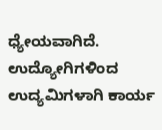ಧ್ಯೇಯವಾಗಿದೆ. ಉದ್ಯೋಗಿಗಳಿಂದ ಉದ್ಯಮಿಗಳಾಗಿ ಕಾರ್ಯ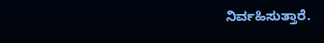ನಿರ್ವಹಿಸುತ್ತಾರೆ.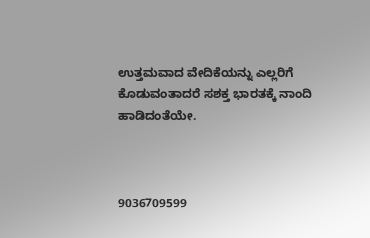ಉತ್ತಮವಾದ ವೇದಿಕೆಯನ್ನು ಎಲ್ಲರಿಗೆ ಕೊಡುವಂತಾದರೆ ಸಶಕ್ತ ಭಾರತಕ್ಕೆ ನಾಂದಿ ಹಾಡಿದಂತೆಯೇ.



9036709599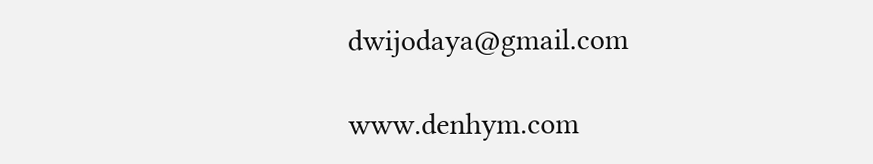dwijodaya@gmail.com

www.denhym.com